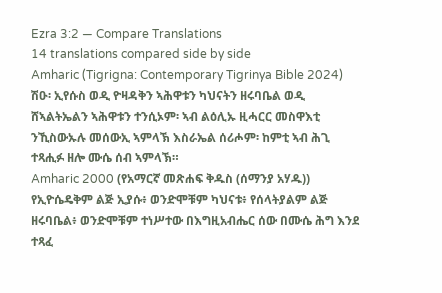Ezra 3:2 — Compare Translations
14 translations compared side by side
Amharic (Tigrigna: Contemporary Tigrinya Bible 2024)
ሽዑ፡ ኢየሱስ ወዲ ዮዛዳቅን ኣሕዋቱን ካህናትን ዘሩባቤል ወዲ ሸኣልትኤልን ኣሕዋቱን ተንሲኦም፡ ኣብ ልዕሊኡ ዚሓርር መስዋእቲ ንኺስውኡሉ መሰውኢ ኣምላኽ እስራኤል ሰሪሖም፡ ከምቲ ኣብ ሕጊ ተጻሒፉ ዘሎ ሙሴ ሰብ ኣምላኽ።
Amharic 2000 (የአማርኛ መጽሐፍ ቅዱስ (ሰማንያ አሃዱ))
የኢዮሴዴቅም ልጅ ኢያሱ፥ ወንድሞቹም ካህናቱ፥ የሰላትያልም ልጅ ዘሩባቤል፥ ወንድሞቹም ተነሥተው በእግዚአብሔር ሰው በሙሴ ሕግ እንደ ተጻፈ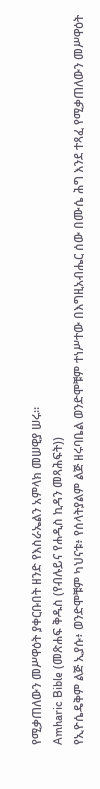የሚቃጠለውን መሥዋዕት ያቀርቡበት ዘንድ የእስራኤልን አምላክ መሠዊያ ሠሩ።
Amharic Bible (መጽሐፍ ቅዱስ (የብሉይና የሐዲስ ኪዳን መጻሕፍት))
የኢዮሴዴቅም ልጅ ኢያሱ፥ ወንድሞቹም ካህናቱ፥ የሰላትያልም ልጅ ዘሩባቤል ወንድሞቹም ተነሥተው በእግዚአብሔር ሰው በሙሴ ሕግ እንደ ተጻፈ የሚቃጠለውን መሥዋዕት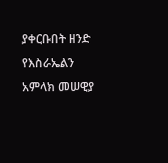ያቀርቡበት ዘንድ የእስራኤልን አምላክ መሠዊያ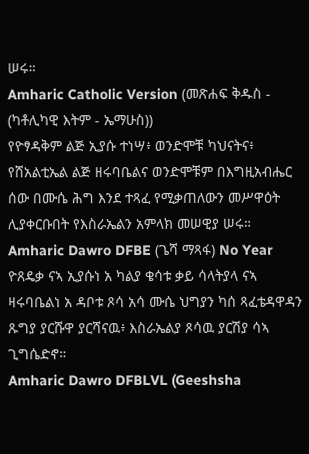ሠሩ።
Amharic Catholic Version (መጽሐፍ ቅዱስ - (ካቶሊካዊ እትም - ኤማሁስ))
የዮፃዳቅም ልጅ ኢያሱ ተነሣ፥ ወንድሞቹ ካህናትና፥ የሸአልቲኤል ልጅ ዘሩባቤልና ወንድሞቹም በእግዚአብሔር ሰው በሙሴ ሕግ እንደ ተጻፈ የሚቃጠለውን መሥዋዕት ሊያቀርቡበት የእስራኤልን አምላክ መሠዊያ ሠሩ።
Amharic Dawro DFBE (ጌሻ ማጻፋ) No Year
ዮጸዴቃ ናኣ ኢያሱነ አ ካልያ ቄሳቱ ቃይ ሳላትያላ ናኣ ዛሩባቤልነ አ ዳቦቱ ጾሳ አሳ ሙሴ ህግያን ካሰ ጻፈቴዳዋዳን ጹግያ ያርሹዋ ያርሻናዉ፥ እስራኤልያ ጾሳዉ ያርሽያ ሳኣ ጊግሴድኖ።
Amharic Dawro DFBLVL (Geeshsha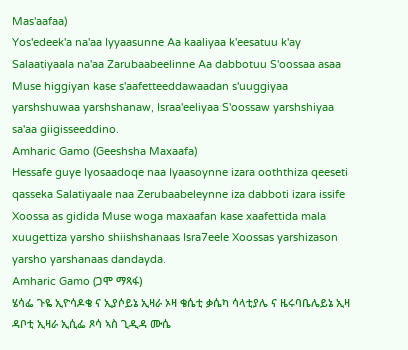Mas'aafaa)
Yos'edeek'a na'aa Iyyaasunne Aa kaaliyaa k'eesatuu k'ay Salaatiyaala na'aa Zarubaabeelinne Aa dabbotuu S'oossaa asaa Muse higgiyan kase s'aafetteeddawaadan s'uuggiyaa yarshshuwaa yarshshanaw, Israa'eeliyaa S'oossaw yarshshiyaa sa'aa giigisseeddino.
Amharic Gamo (Geeshsha Maxaafa)
Hessafe guye Iyosaadoqe naa Iyaasoynne izara ooththiza qeeseti qasseka Salatiyaale naa Zerubaabeleynne iza dabboti izara issife Xoossa as gidida Muse woga maxaafan kase xaafettida mala xuugettiza yarsho shiishshanaas Isra7eele Xoossas yarshizason yarsho yarshanaas dandayda.
Amharic Gamo (ጋሞ ማጻፋ)
ሄሳፌ ጉዬ ኢዮሳዶቄ ና ኢያሶይኔ ኢዛራ ኦዛ ቄሴቲ ቃሴካ ሳላቲያሌ ና ዜሩባቤሌይኔ ኢዛ ዳቦቲ ኢዛራ ኢሲፌ ጾሳ ኣስ ጊዲዳ ሙሴ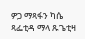ዎጋ ማጻፋን ካሴ ጻፌቲዳ ማላ ጹጌቲዛ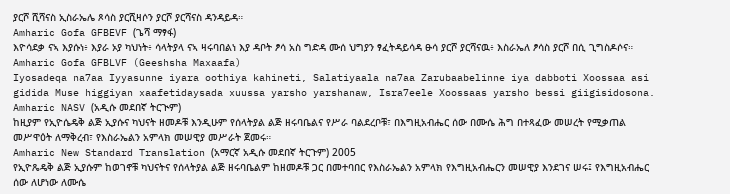ያርሾ ሺሻናስ ኢስራኤሌ ጾሳስ ያርሺዛሶን ያርሾ ያርሻናስ ዳንዳይዳ።
Amharic Gofa GFBEVF (ጌሻ ማፃፋ)
እዮሳደቃ ናኣ እያሱነ፥ እያራ ኦያ ካህነት፥ ሳላትያላ ናኣ ዛሩባበልነ እያ ዳቦት ፆሳ አስ ግድዳ ሙሰ ህግያን ፃፈትዳይሳዳ ፁሳ ያርሾ ያርሻናዉ፥ እስራኤለ ፆሳስ ያርሾ በሲ ጊግስዶሶና።
Amharic Gofa GFBLVF (Geeshsha Maxaafa)
Iyosadeqa na7aa Iyyasunne iyara oothiya kahineti, Salatiyaala na7aa Zarubaabelinne iya dabboti Xoossaa asi gidida Muse higgiyan xaafetidaysada xuussa yarsho yarshanaw, Isra7eele Xoossaas yarsho bessi giigisidosona.
Amharic NASV (አዲሱ መደበኛ ትርጒም)
ከዚያም የኢዮሴዴቅ ልጅ ኢያሱና ካህናት ዘመዶቹ እንዲሁም የሰላትያል ልጅ ዘሩባቤልና የሥራ ባልደረቦቹ፣ በእግዚአብሔር ሰው በሙሴ ሕግ በተጻፈው መሠረት የሚቃጠል መሥዋዕት ለማቅረብ፣ የእስራኤልን አምላክ መሠዊያ መሥራት ጀመሩ።
Amharic New Standard Translation (አማርኛ አዲሱ መደበኛ ትርጉም) 2005
የኢዮጼዴቅ ልጅ ኢያሱም ከወገኖቹ ካህናትና የሰላትያል ልጅ ዘሩባቤልም ከዘመዶቹ ጋር በመተባበር የእስራኤልን አምላክ የእግዚአብሔርን መሠዊያ እንደገና ሠሩ፤ የእግዚአብሔር ሰው ለሆነው ለሙሴ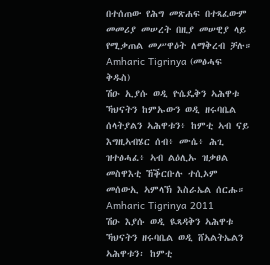በተሰጠው የሕግ መጽሐፍ በተጻፈውም መመሪያ መሠረት በዚያ መሠዊያ ላይ የሚቃጠል መሥዋዕት ለማቅረብ ቻሉ።
Amharic Tigrinya (መፅሓፍ ቅዱስ)
ሽዑ ኢያሱ ወዲ ዮሴዴቅን ኣሕዋቱ ኻህናትን ከምኡውን ወዲ ዘሩባቤል ሰላትያልን ኣሕዋቱን፥ ከምቲ ኣብ ናይ እግዚኣብሄር ሰብ፥ ሙሴ፥ ሕጊ ዝተፅሓፈ፥ ኣብ ልዕሊኡ ዝቃፀል መስዋእቲ ኸቕርቡሉ ተሲኦም መሰውኢ ኣምላኽ እስራኤል ሰርሑ።
Amharic Tigrinya 2011
ሽዑ እያሱ ወዲ ዪጻዳቅን ኣሕዋቱ ኻህናትን ዘሩባቤል ወዲ ሸኣልትኤልን ኣሕዋቱን፡ ከምቲ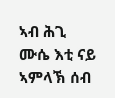ኣብ ሕጊ ሙሴ እቲ ናይ ኣምላኽ ሰብ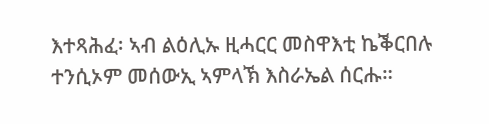እተጻሕፈ፡ ኣብ ልዕሊኡ ዚሓርር መስዋእቲ ኬቕርበሉ ተንሲኦም መሰውኢ ኣምላኽ እስራኤል ሰርሑ።